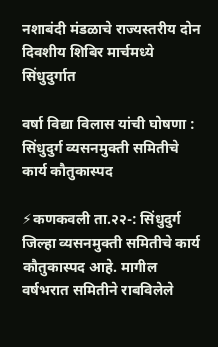नशाबंदी मंडळाचे राज्यस्तरीय दोन दिवशीय शिबिर मार्चमध्ये सिंधुदुर्गात

वर्षा विद्या विलास यांची घोषणा : सिंधुदुर्ग व्यसनमुक्ती समितीचे कार्य कौतुकास्पद

⚡कणकवली ता.२२-: सिंधुदुर्ग जिल्हा व्यसनमुक्ती समितीचे कार्य कौतुकास्पद आहे. मागील वर्षभरात समितीने राबविलेले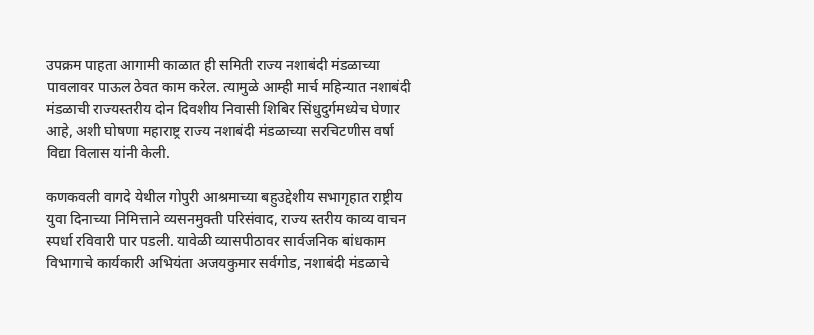उपक्रम पाहता आगामी काळात ही समिती राज्य नशाबंदी मंडळाच्या पावलावर पाऊल ठेवत काम करेल. त्यामुळे आम्ही मार्च महिन्यात नशाबंदी मंडळाची राज्यस्तरीय दोन दिवशीय निवासी शिबिर सिंधुदुर्गमध्येच घेणार आहे, अशी घोषणा महाराष्ट्र राज्य नशाबंदी मंडळाच्या सरचिटणीस वर्षा विद्या विलास यांनी केली.

कणकवली वागदे येथील गोपुरी आश्रमाच्या बहुउद्देशीय सभागृहात राष्ट्रीय युवा दिनाच्या निमित्ताने व्यसनमुक्ती परिसंवाद, राज्य स्तरीय काव्य वाचन स्पर्धा रविवारी पार पडली. यावेळी व्यासपीठावर सार्वजनिक बांधकाम विभागाचे कार्यकारी अभियंता अजयकुमार सर्वगोड, नशाबंदी मंडळाचे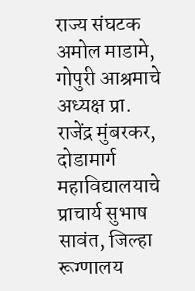राज्य संघटक अमोल माडामे, गोपुरी आश्रमाचे अध्यक्ष प्रा. राजेंद्र मुंबरकर, दोडामार्ग महाविद्यालयाचे प्राचार्य सुभाष सावंत, जिल्हा रूग्णालय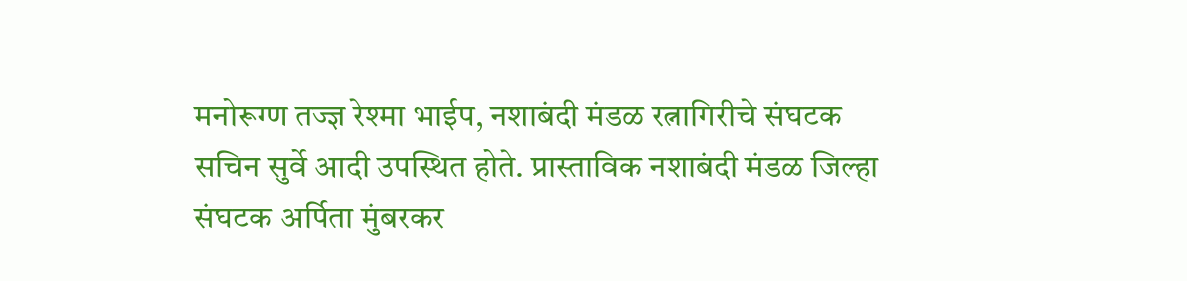मनोरूग्ण तज्ज्ञ रेश्मा भाईप, नशाबंदी मंडळ रत्नागिरीचे संघटक सचिन सुर्वे आदी उपस्थित होते. प्रास्ताविक नशाबंदी मंडळ जिल्हा संघटक अर्पिता मुंबरकर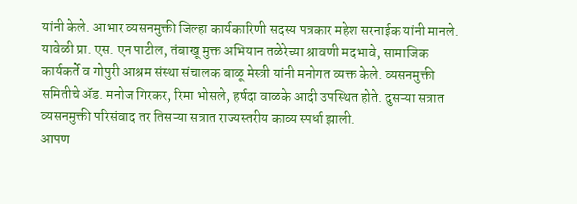यांनी केले. आभार व्यसनमुक्ती जिल्हा कार्यकारिणी सदस्य पत्रकार महेश सरनाईक यांनी मानले.
यावेळी प्रा. एस. एन पाटील, तंबाखू मुक्त अभियान तळेरेच्या श्रावणी मदभावे, सामाजिक कार्यकर्ते व गोपुरी आश्रम संस्था संचालक बाळू मेस्त्री यांनी मनोगत व्यक्त केले. व्यसनमुक्ती समितीचे ॲड. मनोज गिरकर, रिमा भोसले, हर्षदा वाळके आदी उपस्थित होते. दुसऱ्या सत्रात व्यसनमुक्ती परिसंवाद तर तिसऱ्या सत्रात राज्यस्तरीय काव्य स्पर्धा झाली.
आपण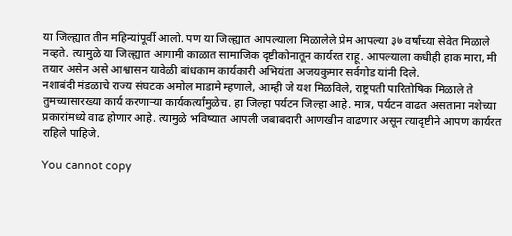या जिल्ह्यात तीन महिन्यांपूर्वी आलो. पण या जिल्ह्यात आपल्याला मिळालेले प्रेम आपल्या ३७ वर्षांच्या सेवेत मिळाले नव्हते. त्यामुळे या जिल्ह्यात आगामी काळात सामाजिक दृष्टीकोनातून कार्यरत राहू. आपल्याला कधीही हाक मारा, मी तयार असेन असे आश्वासन यावेळी बांधकाम कार्यकारी अभियंता अजयकुमार सर्वगोड यांनी दिले.
नशाबंदी मंडळाचे राज्य संघटक अमोल माडामे म्हणाले, आम्ही जे यश मिळविले, राष्ट्रपती पारितोषिक मिळाले ते तुमच्यासारख्या कार्य करणाऱ्या कार्यकर्त्यांमुळेच. हा जिल्हा पर्यटन जिल्हा आहे. मात्र, पर्यटन वाढत असताना नशेच्या प्रकारांमध्ये वाढ होणार आहे‌. त्यामुळे भविष्यात आपली जबाबदारी आणखीन वाढणार असून त्यादृष्टीने आपण कार्यरत राहिले पाहिजे.

You cannot copy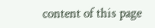content of this page